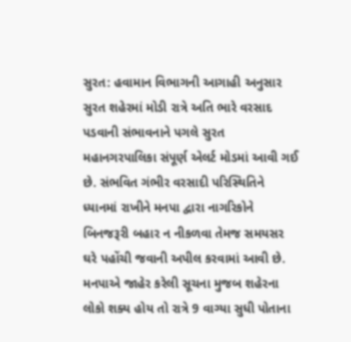સુરત: હવામાન વિભાગની આગાહી અનુસાર સુરત શહેરમાં મોડી રાત્રે અતિ ભારે વરસાદ પડવાની સંભાવનાને પગલે સુરત મહાનગરપાલિકા સંપૂર્ણ એલર્ટ મોડમાં આવી ગઈ છે. સંભવિત ગંભીર વરસાદી પરિસ્થિતિને ધ્યાનમાં રાખીને મનપા દ્વારા નાગરિકોને બિનજરૂરી બહાર ન નીકળવા તેમજ સમયસર ઘરે પહોંચી જવાની અપીલ કરવામાં આવી છે. મનપાએ જાહેર કરેલી સૂચના મુજબ શહેરના લોકો શક્ય હોય તો રાત્રે 9 વાગ્યા સુધી પોતાના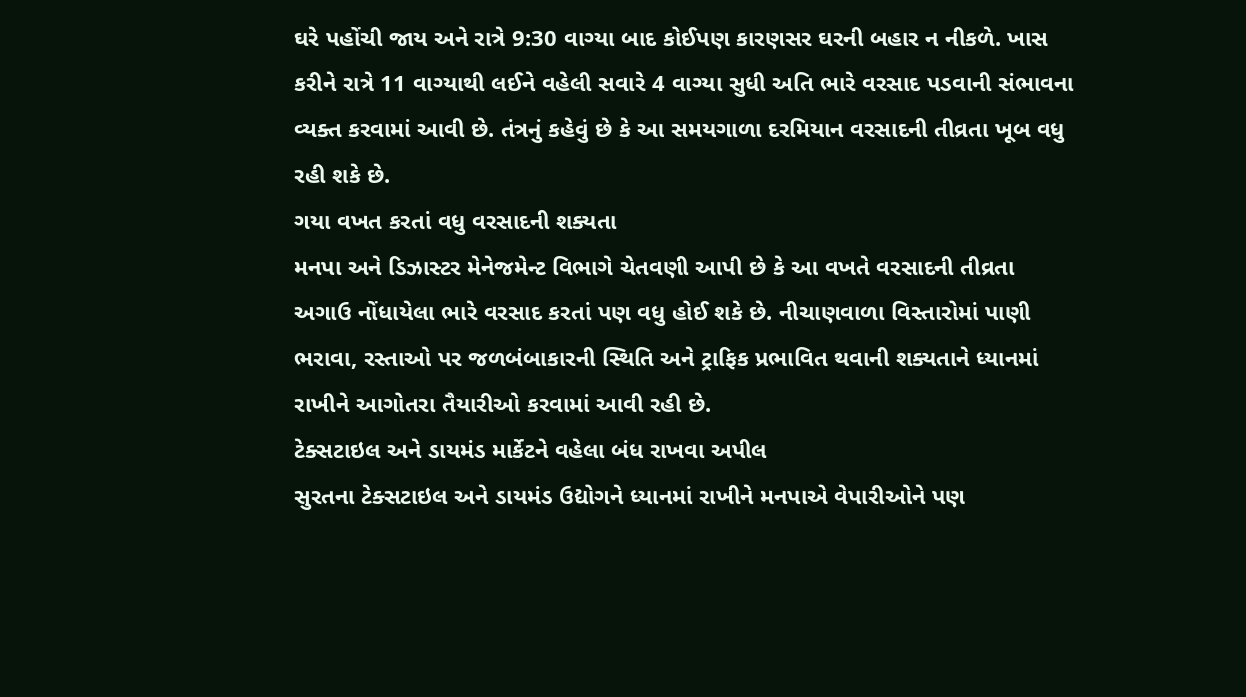ઘરે પહોંચી જાય અને રાત્રે 9:30 વાગ્યા બાદ કોઈપણ કારણસર ઘરની બહાર ન નીકળે. ખાસ કરીને રાત્રે 11 વાગ્યાથી લઈને વહેલી સવારે 4 વાગ્યા સુધી અતિ ભારે વરસાદ પડવાની સંભાવના વ્યક્ત કરવામાં આવી છે. તંત્રનું કહેવું છે કે આ સમયગાળા દરમિયાન વરસાદની તીવ્રતા ખૂબ વધુ રહી શકે છે.
ગયા વખત કરતાં વધુ વરસાદની શક્યતા
મનપા અને ડિઝાસ્ટર મેનેજમેન્ટ વિભાગે ચેતવણી આપી છે કે આ વખતે વરસાદની તીવ્રતા અગાઉ નોંધાયેલા ભારે વરસાદ કરતાં પણ વધુ હોઈ શકે છે. નીચાણવાળા વિસ્તારોમાં પાણી ભરાવા, રસ્તાઓ પર જળબંબાકારની સ્થિતિ અને ટ્રાફિક પ્રભાવિત થવાની શક્યતાને ધ્યાનમાં રાખીને આગોતરા તૈયારીઓ કરવામાં આવી રહી છે.
ટેક્સટાઇલ અને ડાયમંડ માર્કેટને વહેલા બંધ રાખવા અપીલ
સુરતના ટેક્સટાઇલ અને ડાયમંડ ઉદ્યોગને ધ્યાનમાં રાખીને મનપાએ વેપારીઓને પણ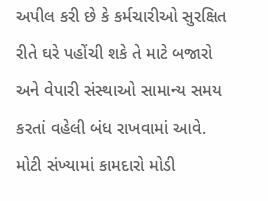અપીલ કરી છે કે કર્મચારીઓ સુરક્ષિત રીતે ઘરે પહોંચી શકે તે માટે બજારો અને વેપારી સંસ્થાઓ સામાન્ય સમય કરતાં વહેલી બંધ રાખવામાં આવે. મોટી સંખ્યામાં કામદારો મોડી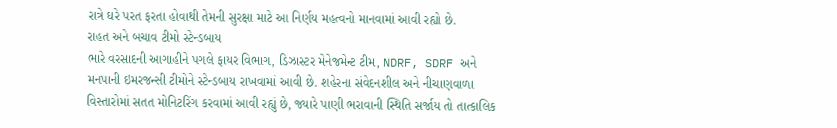રાત્રે ઘરે પરત ફરતા હોવાથી તેમની સુરક્ષા માટે આ નિર્ણય મહત્વનો માનવામાં આવી રહ્યો છે.
રાહત અને બચાવ ટીમો સ્ટેન્ડબાય
ભારે વરસાદની આગાહીને પગલે ફાયર વિભાગ, ડિઝાસ્ટર મેનેજમેન્ટ ટીમ, NDRF, SDRF અને મનપાની ઇમરજન્સી ટીમોને સ્ટેન્ડબાય રાખવામાં આવી છે. શહેરના સંવેદનશીલ અને નીચાણવાળા વિસ્તારોમાં સતત મોનિટરિંગ કરવામાં આવી રહ્યું છે, જ્યારે પાણી ભરાવાની સ્થિતિ સર્જાય તો તાત્કાલિક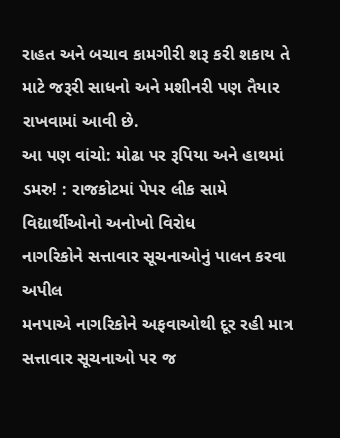રાહત અને બચાવ કામગીરી શરૂ કરી શકાય તે માટે જરૂરી સાધનો અને મશીનરી પણ તૈયાર રાખવામાં આવી છે.
આ પણ વાંચો: મોઢા પર રૂપિયા અને હાથમાં ડમરુ! : રાજકોટમાં પેપર લીક સામે વિદ્યાર્થીઓનો અનોખો વિરોધ
નાગરિકોને સત્તાવાર સૂચનાઓનું પાલન કરવા અપીલ
મનપાએ નાગરિકોને અફવાઓથી દૂર રહી માત્ર સત્તાવાર સૂચનાઓ પર જ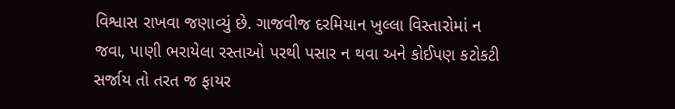વિશ્વાસ રાખવા જણાવ્યું છે. ગાજવીજ દરમિયાન ખુલ્લા વિસ્તારોમાં ન જવા, પાણી ભરાયેલા રસ્તાઓ પરથી પસાર ન થવા અને કોઈપણ કટોકટી સર્જાય તો તરત જ ફાયર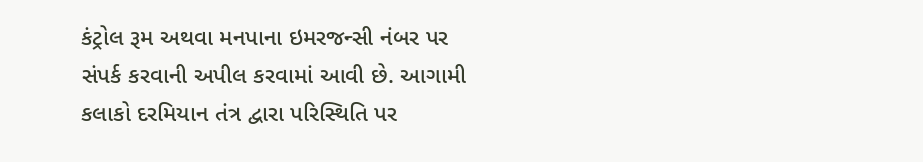કંટ્રોલ રૂમ અથવા મનપાના ઇમરજન્સી નંબર પર સંપર્ક કરવાની અપીલ કરવામાં આવી છે. આગામી કલાકો દરમિયાન તંત્ર દ્વારા પરિસ્થિતિ પર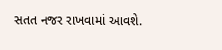સતત નજર રાખવામાં આવશે.